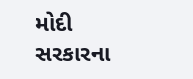મોદી સરકારના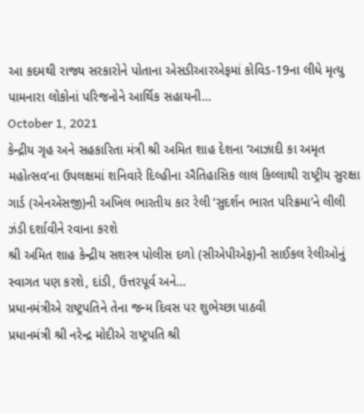આ કદમથી રાજ્ય સરકારોને પોતાના એસડીઆરએફમાં કોવિડ-19ના લીધે મૃત્યુ પામનારા લોકોનાં પરિજનોને આર્થિક સહાયની…
October 1, 2021
કેન્દ્રીય ગૃહ અને સહકારિતા મંત્રી શ્રી અમિત શાહ દેશના ‘આઝાદી કા અમૃત મહોત્સવ’ના ઉપલક્ષમાં શનિવારે દિલ્હીના ઐતિહાસિક લાલ કિલ્લાથી રાષ્ટ્રીય સુરક્ષા ગાર્ડ (એનએસજી)ની અખિલ ભારતીય કાર રેલી ‘સુદર્શન ભારત પરિક્રમા’ને લીલી ઝંડી દર્શાવીને રવાના કરશે
શ્રી અમિત શાહ કેન્દ્રીય સશસ્ત્ર પોલીસ દળો (સીએપીએફ)ની સાઈકલ રેલીઓનું સ્વાગત પણ કરશે, દાંડી, ઉત્તરપૂર્વ અને…
પ્રધાનમંત્રીએ રાષ્ટ્રપતિને તેના જન્મ દિવસ પર શુભેચ્છા પાઠવી
પ્રધાનમંત્રી શ્રી નરેન્દ્ર મોદીએ રાષ્ટ્રપતિ શ્રી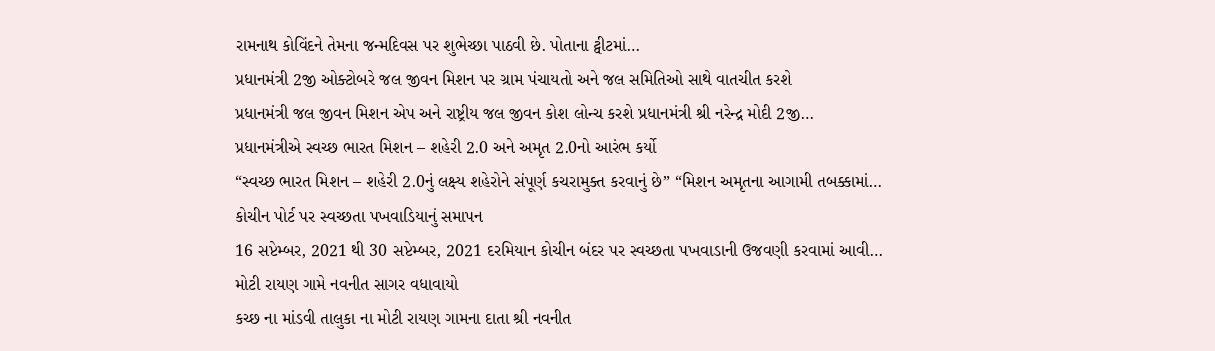રામનાથ કોવિંદને તેમના જન્મદિવસ પર શુભેચ્છા પાઠવી છે. પોતાના ટ્વીટમાં…
પ્રધાનમંત્રી 2જી ઓક્ટોબરે જલ જીવન મિશન પર ગ્રામ પંચાયતો અને જલ સમિતિઓ સાથે વાતચીત કરશે
પ્રધાનમંત્રી જલ જીવન મિશન એપ અને રાષ્ટ્રીય જલ જીવન કોશ લોન્ચ કરશે પ્રધાનમંત્રી શ્રી નરેન્દ્ર મોદી 2જી…
પ્રધાનમંત્રીએ સ્વચ્છ ભારત મિશન – શહેરી 2.0 અને અમૃત 2.0નો આરંભ કર્યો
“સ્વચ્છ ભારત મિશન – શહેરી 2.0નું લક્ષ્ય શહેરોને સંપૂર્ણ કચરામુક્ત કરવાનું છે” “મિશન અમૃતના આગામી તબક્કામાં…
કોચીન પોર્ટ પર સ્વચ્છતા પખવાડિયાનું સમાપન
16 સપ્ટેમ્બર, 2021 થી 30 સપ્ટેમ્બર, 2021 દરમિયાન કોચીન બંદર પર સ્વચ્છતા પખવાડાની ઉજવણી કરવામાં આવી…
મોટી રાયણ ગામે નવનીત સાગર વધાવાયો
કચ્છ ના માંડવી તાલુકા ના મોટી રાયણ ગામના દાતા શ્રી નવનીત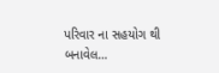પરિવાર ના સહયોગ થી બનાવેલ…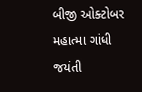બીજી ઓક્ટોબર મહાત્મા ગાંધી જયંતી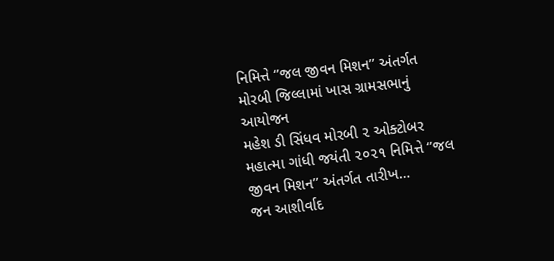નિમિત્તે ‘’જલ જીવન મિશન’’ અંતર્ગત મોરબી જિલ્લામાં ખાસ ગ્રામસભાનું આયોજન
મહેશ ડી સિંધવ મોરબી ૨ ઓક્ટોબર મહાત્મા ગાંધી જયંતી ૨૦૨૧ નિમિત્તે ‘’જલ જીવન મિશન’’ અંતર્ગત તારીખ…
જન આશીર્વાદ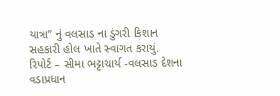યાત્રા” નું વલસાડ ના ડુંગરી કિશાન સહકારી હોલ ખાતે સ્વાગત કરાયું.
રિપોર્ટ – સીમા ભટ્ટાચાર્ય -વલસાડ દેશના વડાપ્રધાન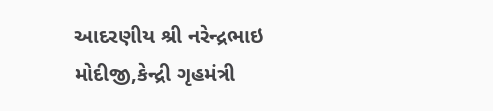આદરણીય શ્રી નરેન્દ્રભાઇ મોદીજી,કેન્દ્રી ગૃહમંત્રી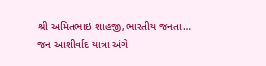શ્રી અમિતભાઇ શાહજી,ભારતીય જનતા…
જન આશીર્વાદ યાત્રા અંગે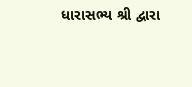ધારાસભ્ય શ્રી દ્વારા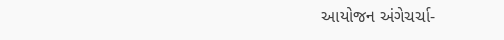આયોજન અંગેચર્ચા-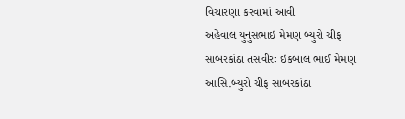વિચારણા કરવામાં આવી
અહેવાલ યુનુસભાઇ મેમણ બ્યુરો ચીફ સાબરકાંઠા તસવીરઃ ઇકબાલ ભાઈ મેમણ આસિ.બ્યુરો ચીફ સાબરકાંઠા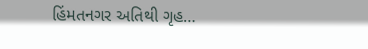હિંમતનગર અતિથી ગૃહ…